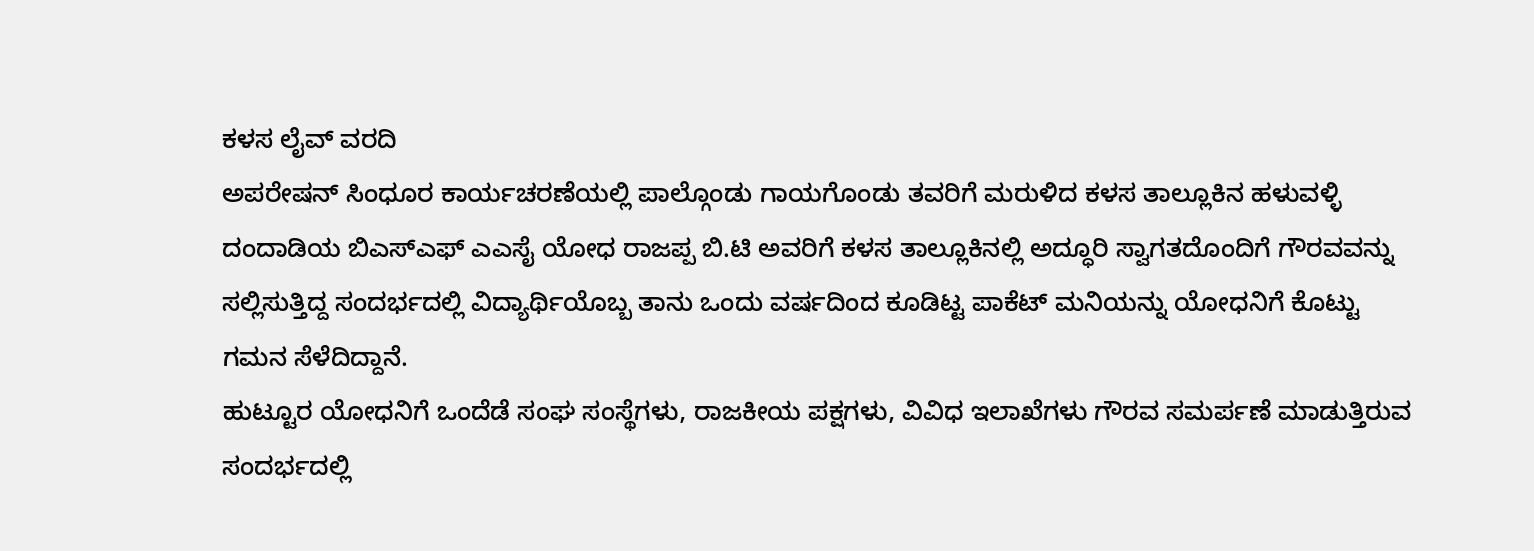ಕಳಸ ಲೈವ್ ವರದಿ
ಅಪರೇಷನ್ ಸಿಂಧೂರ ಕಾರ್ಯಚರಣೆಯಲ್ಲಿ ಪಾಲ್ಗೊಂಡು ಗಾಯಗೊಂಡು ತವರಿಗೆ ಮರುಳಿದ ಕಳಸ ತಾಲ್ಲೂಕಿನ ಹಳುವಳ್ಳಿ ದಂದಾಡಿಯ ಬಿಎಸ್ಎಫ್ ಎಎಸೈ ಯೋಧ ರಾಜಪ್ಪ ಬಿ.ಟಿ ಅವರಿಗೆ ಕಳಸ ತಾಲ್ಲೂಕಿನಲ್ಲಿ ಅದ್ಧೂರಿ ಸ್ವಾಗತದೊಂದಿಗೆ ಗೌರವವನ್ನು ಸಲ್ಲಿಸುತ್ತಿದ್ದ ಸಂದರ್ಭದಲ್ಲಿ ವಿದ್ಯಾರ್ಥಿಯೊಬ್ಬ ತಾನು ಒಂದು ವರ್ಷದಿಂದ ಕೂಡಿಟ್ಟ ಪಾಕೆಟ್ ಮನಿಯನ್ನು ಯೋಧನಿಗೆ ಕೊಟ್ಟು ಗಮನ ಸೆಳೆದಿದ್ದಾನೆ.
ಹುಟ್ಟೂರ ಯೋಧನಿಗೆ ಒಂದೆಡೆ ಸಂಘ ಸಂಸ್ಥೆಗಳು, ರಾಜಕೀಯ ಪಕ್ಷಗಳು, ವಿವಿಧ ಇಲಾಖೆಗಳು ಗೌರವ ಸಮರ್ಪಣೆ ಮಾಡುತ್ತಿರುವ ಸಂದರ್ಭದಲ್ಲಿ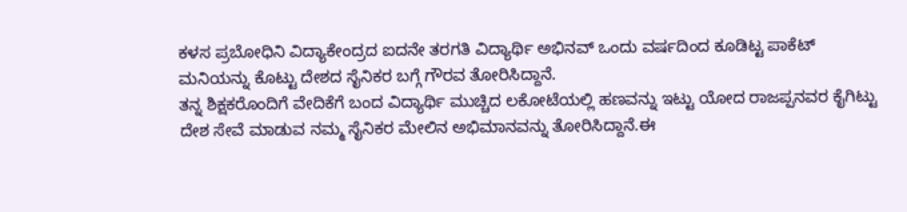ಕಳಸ ಪ್ರಬೋಧಿನಿ ವಿದ್ಯಾಕೇಂದ್ರದ ಐದನೇ ತರಗತಿ ವಿದ್ಯಾರ್ಥಿ ಅಭಿನವ್ ಒಂದು ವರ್ಷದಿಂದ ಕೂಡಿಟ್ಟ ಪಾಕೆಟ್ ಮನಿಯನ್ನು ಕೊಟ್ಟು ದೇಶದ ಸೈನಿಕರ ಬಗ್ಗೆ ಗೌರವ ತೋರಿಸಿದ್ದಾನೆ.
ತನ್ನ ಶಿಕ್ಷಕರೊಂದಿಗೆ ವೇದಿಕೆಗೆ ಬಂದ ವಿದ್ಯಾರ್ಥಿ ಮುಚ್ಚಿದ ಲಕೋಟೆಯಲ್ಲಿ ಹಣವನ್ನು ಇಟ್ಟು ಯೋದ ರಾಜಪ್ಪನವರ ಕೈಗಿಟ್ಟು ದೇಶ ಸೇವೆ ಮಾಡುವ ನಮ್ಮ ಸೈನಿಕರ ಮೇಲಿನ ಅಭಿಮಾನವನ್ನು ತೋರಿಸಿದ್ದಾನೆ.ಈ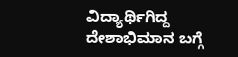ವಿದ್ಯಾರ್ಥಿಗಿದ್ದ ದೇಶಾಭಿಮಾನ ಬಗ್ಗೆ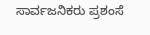ಸಾರ್ವಜನಿಕರು ಪ್ರಶಂಸೆ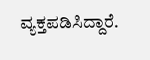ವ್ಯಕ್ತಪಡಿಸಿದ್ದಾರೆ.